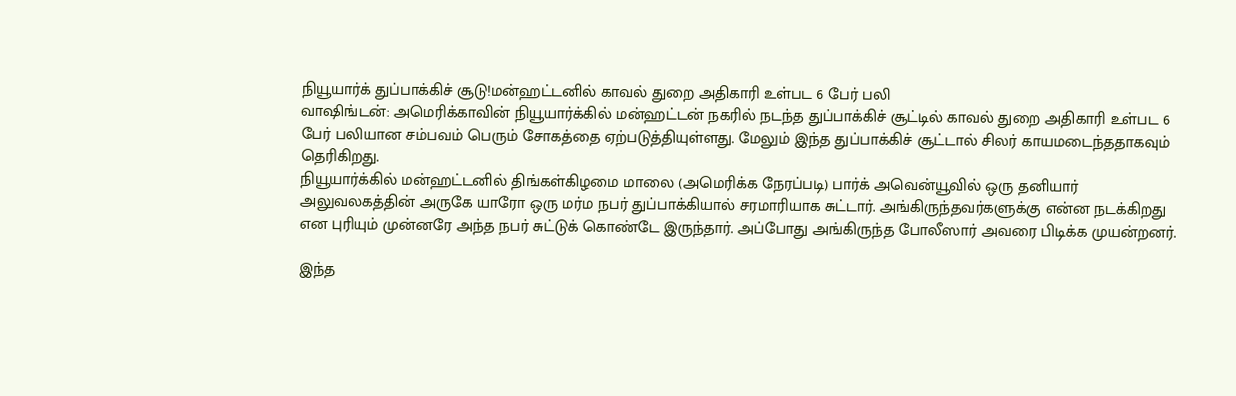நியூயார்க் துப்பாக்கிச் சூடு!மன்ஹட்டனில் காவல் துறை அதிகாரி உள்பட 6 பேர் பலி
வாஷிங்டன்: அமெரிக்காவின் நியூயார்க்கில் மன்ஹட்டன் நகரில் நடந்த துப்பாக்கிச் சூட்டில் காவல் துறை அதிகாரி உள்பட 6 பேர் பலியான சம்பவம் பெரும் சோகத்தை ஏற்படுத்தியுள்ளது. மேலும் இந்த துப்பாக்கிச் சூட்டால் சிலர் காயமடைந்ததாகவும் தெரிகிறது.
நியூயார்க்கில் மன்ஹட்டனில் திங்கள்கிழமை மாலை (அமெரிக்க நேரப்படி) பார்க் அவென்யூவில் ஒரு தனியார் அலுவலகத்தின் அருகே யாரோ ஒரு மர்ம நபர் துப்பாக்கியால் சரமாரியாக சுட்டார். அங்கிருந்தவர்களுக்கு என்ன நடக்கிறது என புரியும் முன்னரே அந்த நபர் சுட்டுக் கொண்டே இருந்தார். அப்போது அங்கிருந்த போலீஸார் அவரை பிடிக்க முயன்றனர்.

இந்த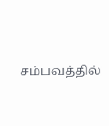சம்பவத்தில்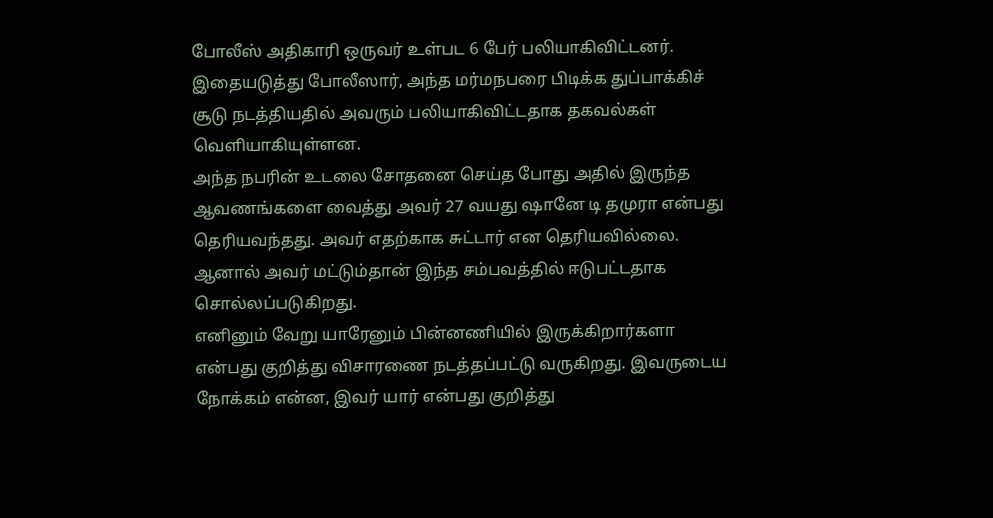போலீஸ் அதிகாரி ஒருவர் உள்பட 6 பேர் பலியாகிவிட்டனர். இதையடுத்து போலீஸார், அந்த மர்மநபரை பிடிக்க துப்பாக்கிச் சூடு நடத்தியதில் அவரும் பலியாகிவிட்டதாக தகவல்கள் வெளியாகியுள்ளன.
அந்த நபரின் உடலை சோதனை செய்த போது அதில் இருந்த ஆவணங்களை வைத்து அவர் 27 வயது ஷானே டி தமுரா என்பது தெரியவந்தது. அவர் எதற்காக சுட்டார் என தெரியவில்லை. ஆனால் அவர் மட்டும்தான் இந்த சம்பவத்தில் ஈடுபட்டதாக சொல்லப்படுகிறது.
எனினும் வேறு யாரேனும் பின்னணியில் இருக்கிறார்களா என்பது குறித்து விசாரணை நடத்தப்பட்டு வருகிறது. இவருடைய நோக்கம் என்ன, இவர் யார் என்பது குறித்து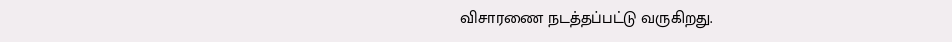விசாரணை நடத்தப்பட்டு வருகிறது.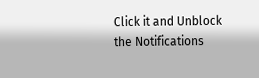Click it and Unblock the Notifications